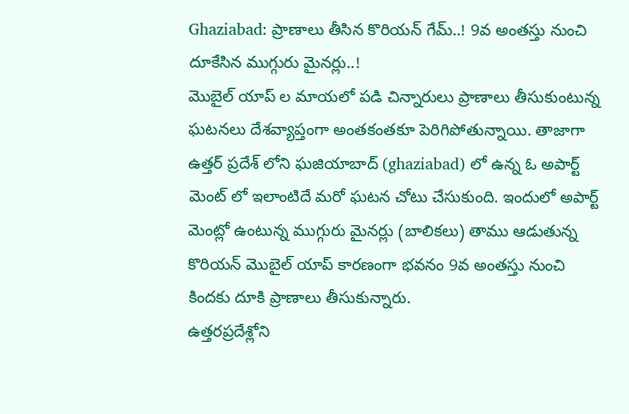Ghaziabad: ప్రాణాలు తీసిన కొరియన్ గేమ్..! 9వ అంతస్తు నుంచి దూకేసిన ముగ్గురు మైనర్లు..!
మొబైల్ యాప్ ల మాయలో పడి చిన్నారులు ప్రాణాలు తీసుకుంటున్న ఘటనలు దేశవ్యాప్తంగా అంతకంతకూ పెరిగిపోతున్నాయి. తాజాగా ఉత్తర్ ప్రదేశ్ లోని ఘజియాబాద్ (ghaziabad) లో ఉన్న ఓ అపార్ట్ మెంట్ లో ఇలాంటిదే మరో ఘటన చోటు చేసుకుంది. ఇందులో అపార్ట్ మెంట్లో ఉంటున్న ముగ్గురు మైనర్లు (బాలికలు) తాము ఆడుతున్న కొరియన్ మొబైల్ యాప్ కారణంగా భవనం 9వ అంతస్తు నుంచి కిందకు దూకి ప్రాణాలు తీసుకున్నారు.
ఉత్తరప్రదేశ్లోని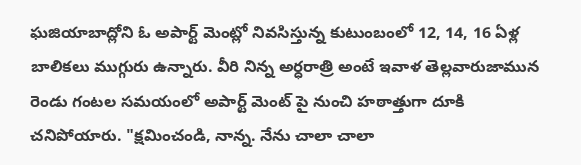ఘజియాబాద్లోని ఓ అపార్ట్ మెంట్లో నివసిస్తున్న కుటుంబంలో 12, 14, 16 ఏళ్ల బాలికలు ముగ్గురు ఉన్నారు. వీరి నిన్న అర్ధరాత్రి అంటే ఇవాళ తెల్లవారుజామున రెండు గంటల సమయంలో అపార్ట్ మెంట్ పై నుంచి హఠాత్తుగా దూకి చనిపోయారు. "క్షమించండి, నాన్న. నేను చాలా చాలా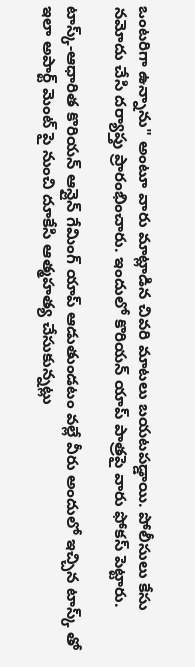ఒంటరిగా ఉన్నాను" అంటూ వారు మాట్లాడిన చివరి మాటలు బయటపడ్డాయి. పోలీసులు కేసు నమోదు చేసి దర్యాప్తు ప్రారంభించారు. ఇందులో కొరియన్ యాప్ పాత్రపై వారు ఫోకస్ పెట్టారు.

టాస్క్-ఆధారిత కొరియన్ ఆన్లైన్ గేమింగ్ యాప్ ఆడుతుండటం వల్లే వీరు అందులో ఇచ్చిన టాస్క్ తో ఇలా అపార్ట్ మెంట్ పై నుంచి దూకేసి ఆత్మహత్య చేసుకున్నట్లు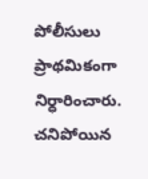పోలీసులు ప్రాథమికంగా నిర్ధారించారు. చనిపోయిన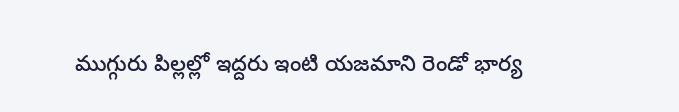ముగ్గురు పిల్లల్లో ఇద్దరు ఇంటి యజమాని రెండో భార్య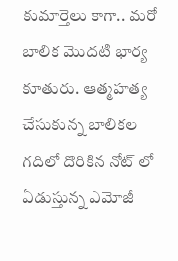కుమార్తెలు కాగా.. మరో బాలిక మొదటి భార్య కూతురు. ఆత్మహత్య చేసుకున్న బాలికల గదిలో దొరికిన నోట్ లో ఏడుస్తున్న ఎమోజీ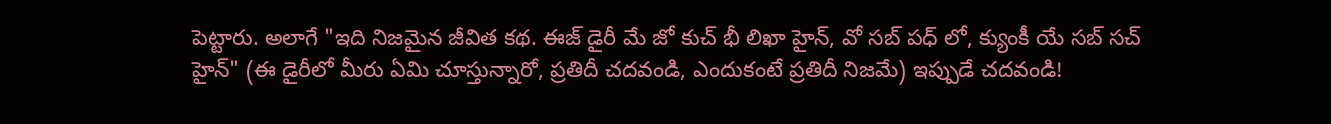పెట్టారు. అలాగే "ఇది నిజమైన జీవిత కథ. ఈజ్ డైరీ మే జో కుచ్ భీ లిఖా హైన్, వో సబ్ పధ్ లో, క్యుంకీ యే సబ్ సచ్ హైన్" (ఈ డైరీలో మీరు ఏమి చూస్తున్నారో, ప్రతిదీ చదవండి, ఎందుకంటే ప్రతిదీ నిజమే) ఇప్పుడే చదవండి!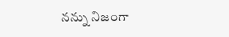నన్ను నిజంగా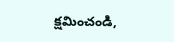క్షమించండి,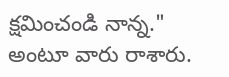క్షమించండి నాన్న." అంటూ వారు రాశారు.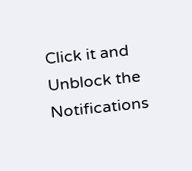Click it and Unblock the Notifications